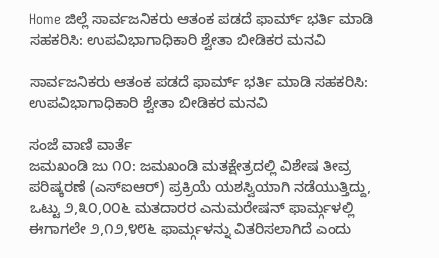Home ಜಿಲ್ಲೆ ಸಾರ್ವಜನಿಕರು ಆತಂಕ ಪಡದೆ ಫಾರ್ಮ್ ಭರ್ತಿ ಮಾಡಿ ಸಹಕರಿಸಿ: ಉಪವಿಭಾಗಾಧಿಕಾರಿ ಶ್ವೇತಾ ಬೀಡಿಕರ ಮನವಿ

ಸಾರ್ವಜನಿಕರು ಆತಂಕ ಪಡದೆ ಫಾರ್ಮ್ ಭರ್ತಿ ಮಾಡಿ ಸಹಕರಿಸಿ: ಉಪವಿಭಾಗಾಧಿಕಾರಿ ಶ್ವೇತಾ ಬೀಡಿಕರ ಮನವಿ

ಸಂಜೆ ವಾಣಿ ವಾರ್ತೆ
ಜಮಖಂಡಿ ಜು ೧೦: ಜಮಖಂಡಿ ಮತಕ್ಷೇತ್ರದಲ್ಲಿ ವಿಶೇಷ ತೀವ್ರ ಪರಿಷ್ಕರಣೆ (ಎಸ್‌ಐಆರ್) ಪ್ರಕ್ರಿಯೆ ಯಶಸ್ವಿಯಾಗಿ ನಡೆಯುತ್ತಿದ್ದು, ಒಟ್ಟು ೨,೩೦,೦೦೬ ಮತದಾರರ ಎನುಮರೇಷನ್ ಫಾರ್ಮ್ಗಳಲ್ಲಿ ಈಗಾಗಲೇ ೨,೧೨,೪೮೬ ಫಾರ್ಮ್ಗಳನ್ನು ವಿತರಿಸಲಾಗಿದೆ ಎಂದು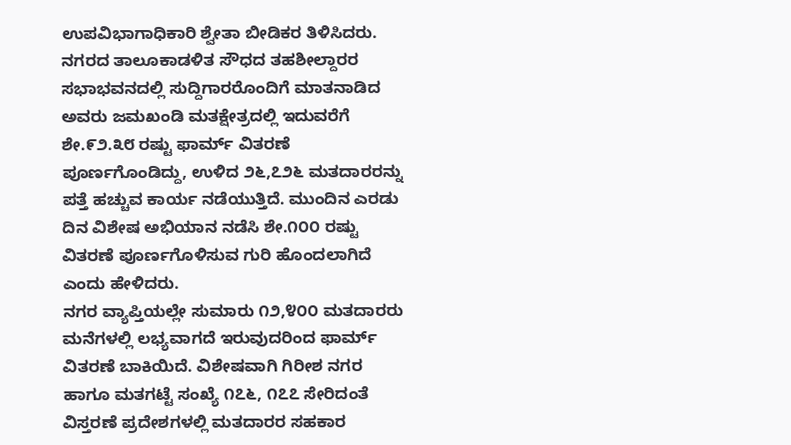ಉಪವಿಭಾಗಾಧಿಕಾರಿ ಶ್ವೇತಾ ಬೀಡಿಕರ ತಿಳಿಸಿದರು.
ನಗರದ ತಾಲೂಕಾಡಳಿತ ಸೌಧದ ತಹಶೀಲ್ದಾರರ ಸಭಾಭವನದಲ್ಲಿ ಸುದ್ದಿಗಾರರೊಂದಿಗೆ ಮಾತನಾಡಿದ ಅವರು ಜಮಖಂಡಿ ಮತಕ್ಷೇತ್ರದಲ್ಲಿ ಇದುವರೆಗೆ ಶೇ.೯೨.೩೮ ರಷ್ಟು ಫಾರ್ಮ್ ವಿತರಣೆ ಪೂರ್ಣಗೊಂಡಿದ್ದು, ಉಳಿದ ೨೬,೭೨೬ ಮತದಾರರನ್ನು ಪತ್ತೆ ಹಚ್ಚುವ ಕಾರ್ಯ ನಡೆಯುತ್ತಿದೆ. ಮುಂದಿನ ಎರಡು ದಿನ ವಿಶೇಷ ಅಭಿಯಾನ ನಡೆಸಿ ಶೇ.೧೦೦ ರಷ್ಟು ವಿತರಣೆ ಪೂರ್ಣಗೊಳಿಸುವ ಗುರಿ ಹೊಂದಲಾಗಿದೆ ಎಂದು ಹೇಳಿದರು.
ನಗರ ವ್ಯಾಪ್ತಿಯಲ್ಲೇ ಸುಮಾರು ೧೨,೪೦೦ ಮತದಾರರು ಮನೆಗಳಲ್ಲಿ ಲಭ್ಯವಾಗದೆ ಇರುವುದರಿಂದ ಫಾರ್ಮ್ ವಿತರಣೆ ಬಾಕಿಯಿದೆ. ವಿಶೇಷವಾಗಿ ಗಿರೀಶ ನಗರ ಹಾಗೂ ಮತಗಟ್ಟೆ ಸಂಖ್ಯೆ ೧೭೬, ೧೭೭ ಸೇರಿದಂತೆ ವಿಸ್ತರಣೆ ಪ್ರದೇಶಗಳಲ್ಲಿ ಮತದಾರರ ಸಹಕಾರ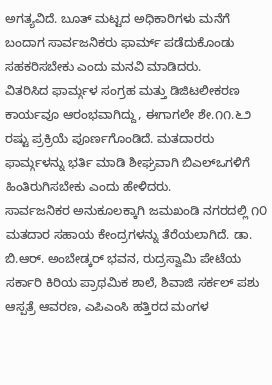ಅಗತ್ಯವಿದೆ. ಬೂತ್ ಮಟ್ಟದ ಅಧಿಕಾರಿಗಳು ಮನೆಗೆ ಬಂದಾಗ ಸಾರ್ವಜನಿಕರು ಫಾರ್ಮ್ ಪಡೆದುಕೊಂಡು ಸಹಕರಿಸಬೇಕು ಎಂದು ಮನವಿ ಮಾಡಿದರು.
ವಿತರಿಸಿದ ಫಾರ್ಮ್ಗಳ ಸಂಗ್ರಹ ಮತ್ತು ಡಿಜಿಟಲೀಕರಣ ಕಾರ್ಯವೂ ಆರಂಭವಾಗಿದ್ದು, ಈಗಾಗಲೇ ಶೇ.೧೧.೬೨ ರಷ್ಟು ಪ್ರಕ್ರಿಯೆ ಪೂರ್ಣಗೊಂಡಿದೆ. ಮತದಾರರು ಫಾರ್ಮ್ಗಳನ್ನು ಭರ್ತಿ ಮಾಡಿ ಶೀಘ್ರವಾಗಿ ಬಿಎಲ್‌ಒಗಳಿಗೆ ಹಿಂತಿರುಗಿಸಬೇಕು ಎಂದು ಹೇಳಿದರು.
ಸಾರ್ವಜನಿಕರ ಅನುಕೂಲಕ್ಕಾಗಿ ಜಮಖಂಡಿ ನಗರದಲ್ಲಿ ೧೦ ಮತದಾರ ಸಹಾಯ ಕೇಂದ್ರಗಳನ್ನು ತೆರೆಯಲಾಗಿದೆ. ಡಾ. ಬಿ.ಆರ್. ಅಂಬೇಡ್ಕರ್ ಭವನ, ರುದ್ರಸ್ವಾಮಿ ಪೇಟೆಯ ಸರ್ಕಾರಿ ಕಿರಿಯ ಪ್ರಾಥಮಿಕ ಶಾಲೆ, ಶಿವಾಜಿ ಸರ್ಕಲ್ ಪಶು ಆಸ್ಪತ್ರೆ ಆವರಣ, ಎಪಿಎಂಸಿ ಹತ್ತಿರದ ಮಂಗಳ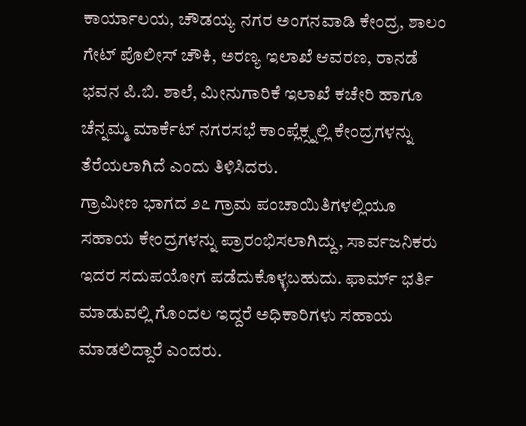ಕಾರ್ಯಾಲಯ, ಚೌಡಯ್ಯ ನಗರ ಅಂಗನವಾಡಿ ಕೇಂದ್ರ, ಶಾಲಂ ಗೇಟ್ ಪೊಲೀಸ್ ಚೌಕಿ, ಅರಣ್ಯ ಇಲಾಖೆ ಆವರಣ, ರಾನಡೆ ಭವನ ಪಿ.ಬಿ. ಶಾಲೆ, ಮೀನುಗಾರಿಕೆ ಇಲಾಖೆ ಕಚೇರಿ ಹಾಗೂ ಚೆನ್ನಮ್ಮ ಮಾರ್ಕೆಟ್ ನಗರಸಭೆ ಕಾಂಪ್ಲೆಕ್ಸ್ನಲ್ಲಿ ಕೇಂದ್ರಗಳನ್ನು ತೆರೆಯಲಾಗಿದೆ ಎಂದು ತಿಳಿಸಿದರು.
ಗ್ರಾಮೀಣ ಭಾಗದ ೨೭ ಗ್ರಾಮ ಪಂಚಾಯಿತಿಗಳಲ್ಲಿಯೂ ಸಹಾಯ ಕೇಂದ್ರಗಳನ್ನು ಪ್ರಾರಂಭಿಸಲಾಗಿದ್ದು, ಸಾರ್ವಜನಿಕರು ಇದರ ಸದುಪಯೋಗ ಪಡೆದುಕೊಳ್ಳಬಹುದು. ಫಾರ್ಮ್ ಭರ್ತಿ ಮಾಡುವಲ್ಲಿ ಗೊಂದಲ ಇದ್ದರೆ ಅಧಿಕಾರಿಗಳು ಸಹಾಯ ಮಾಡಲಿದ್ದಾರೆ ಎಂದರು.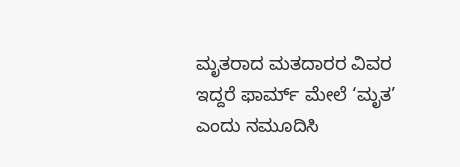ಮೃತರಾದ ಮತದಾರರ ವಿವರ ಇದ್ದರೆ ಫಾರ್ಮ್ ಮೇಲೆ ‘ಮೃತ’ ಎಂದು ನಮೂದಿಸಿ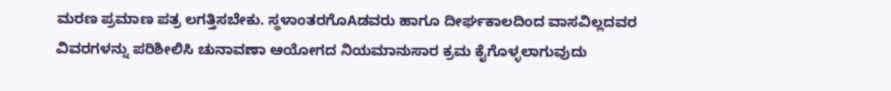ಮರಣ ಪ್ರಮಾಣ ಪತ್ರ ಲಗತ್ತಿಸಬೇಕು. ಸ್ಥಳಾಂತರಗೊAಡವರು ಹಾಗೂ ದೀರ್ಘಕಾಲದಿಂದ ವಾಸವಿಲ್ಲದವರ ವಿವರಗಳನ್ನು ಪರಿಶೀಲಿಸಿ ಚುನಾವಣಾ ಆಯೋಗದ ನಿಯಮಾನುಸಾರ ಕ್ರಮ ಕೈಗೊಳ್ಳಲಾಗುವುದು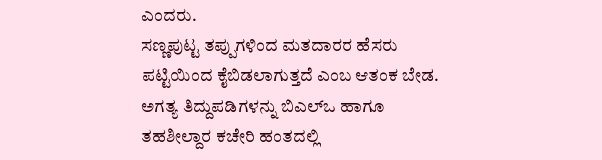ಎಂದರು.
ಸಣ್ಣಪುಟ್ಟ ತಪ್ಪುಗಳಿಂದ ಮತದಾರರ ಹೆಸರು ಪಟ್ಟಿಯಿಂದ ಕೈಬಿಡಲಾಗುತ್ತದೆ ಎಂಬ ಆತಂಕ ಬೇಡ. ಅಗತ್ಯ ತಿದ್ದುಪಡಿಗಳನ್ನು ಬಿಎಲ್‌ಒ ಹಾಗೂ ತಹಶೀಲ್ದಾರ ಕಚೇರಿ ಹಂತದಲ್ಲಿ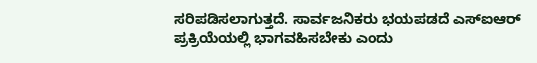ಸರಿಪಡಿಸಲಾಗುತ್ತದೆ. ಸಾರ್ವಜನಿಕರು ಭಯಪಡದೆ ಎಸ್‌ಐಆರ್ ಪ್ರಕ್ರಿಯೆಯಲ್ಲಿ ಭಾಗವಹಿಸಬೇಕು ಎಂದು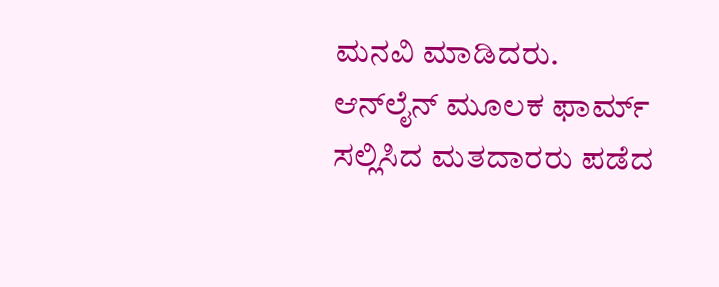ಮನವಿ ಮಾಡಿದರು.
ಆನ್‌ಲೈನ್ ಮೂಲಕ ಫಾರ್ಮ್ ಸಲ್ಲಿಸಿದ ಮತದಾರರು ಪಡೆದ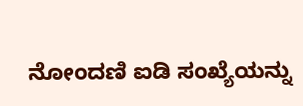ನೋಂದಣಿ ಐಡಿ ಸಂಖ್ಯೆಯನ್ನು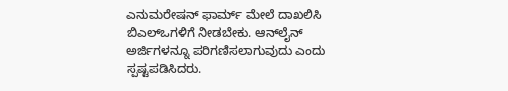ಎನುಮರೇಷನ್ ಫಾರ್ಮ್ ಮೇಲೆ ದಾಖಲಿಸಿ ಬಿಎಲ್‌ಒಗಳಿಗೆ ನೀಡಬೇಕು. ಆನ್‌ಲೈನ್ ಅರ್ಜಿಗಳನ್ನೂ ಪರಿಗಣಿಸಲಾಗುವುದು ಎಂದು ಸ್ಪಷ್ಟಪಡಿಸಿದರು.